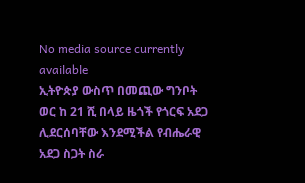No media source currently available
ኢትዮጵያ ውስጥ በመጪው ግንቦት ወር ከ 21 ሺ በላይ ዜጎች የጎርፍ አደጋ ሊደርሰባቸው እንደሚችል የብሔራዊ አደጋ ስጋት ስራ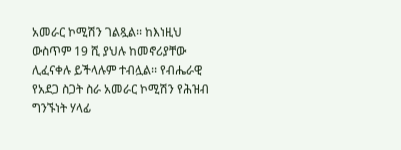አመራር ኮሚሽን ገልጿል፡፡ ከእነዚህ ውስጥም 19 ሺ ያህሉ ከመኖሪያቸው ሊፈናቀሉ ይችላሉም ተብሏል፡፡ የብሔራዊ የአደጋ ስጋት ስራ አመራር ኮሚሽን የሕዝብ ግንኙነት ሃላፊ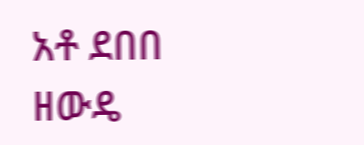አቶ ደበበ ዘውዴ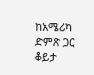ከአሜሪካ ድምጽ ጋር ቆይታ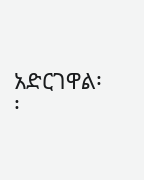አድርገዋል፡፡